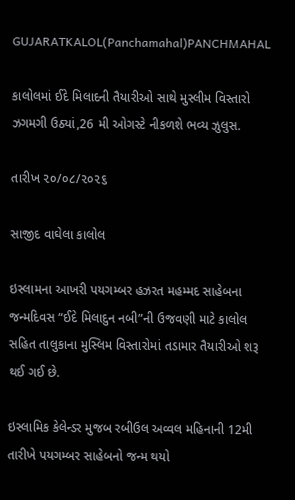GUJARATKALOL(Panchamahal)PANCHMAHAL

કાલોલમાં ઈદે મિલાદની તૈયારીઓ સાથે મુસ્લીમ વિસ્તારો ઝગમગી ઉઠ્યાં,26 મી ઓગસ્ટે નીકળશે ભવ્ય ઝુલુસ.

તારીખ ૨૦/૦૮/૨૦૨૬

સાજીદ વાઘેલા કાલોલ

ઇસ્લામના આખરી પયગમ્બર હઝરત મહમ્મદ સાહેબના જન્મદિવસ “ઈદે મિલાદુન નબી”ની ઉજવણી માટે કાલોલ સહિત તાલુકાના મુસ્લિમ વિસ્તારોમાં તડામાર તૈયારીઓ શરૂ થઈ ગઈ છે.

ઇસ્લામિક કેલેન્ડર મુજબ રબીઉલ અવ્વલ મહિનાની 12મી તારીખે પયગમ્બર સાહેબનો જન્મ થયો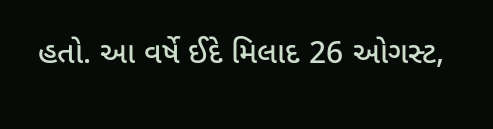હતો. આ વર્ષે ઈદે મિલાદ 26 ઓગસ્ટ,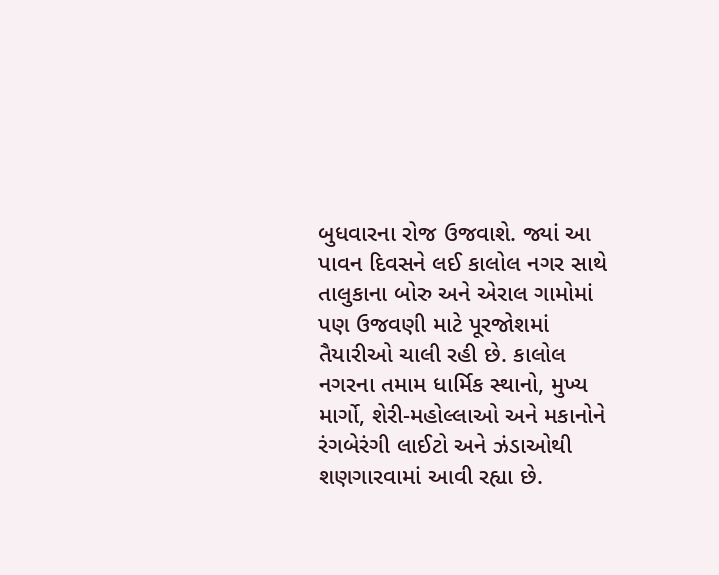બુધવારના રોજ ઉજવાશે. જ્યાં આ પાવન દિવસને લઈ કાલોલ નગર સાથે તાલુકાના બોરુ અને એરાલ ગામોમાં પણ ઉજવણી માટે પૂરજોશમાં તૈયારીઓ ચાલી રહી છે. કાલોલ નગરના તમામ ધાર્મિક સ્થાનો, મુખ્ય માર્ગો, શેરી-મહોલ્લાઓ અને મકાનોને રંગબેરંગી લાઈટો અને ઝંડાઓથી શણગારવામાં આવી રહ્યા છે.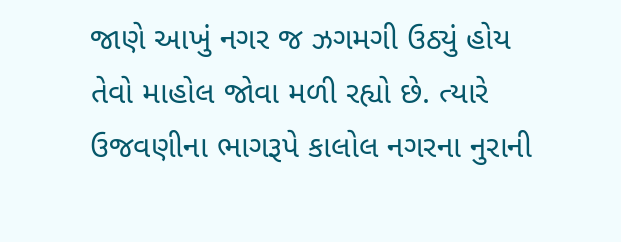જાણે આખું નગર જ ઝગમગી ઉઠ્યું હોય તેવો માહોલ જોવા મળી રહ્યો છે. ત્યારે ઉજવણીના ભાગરૂપે કાલોલ નગરના નુરાની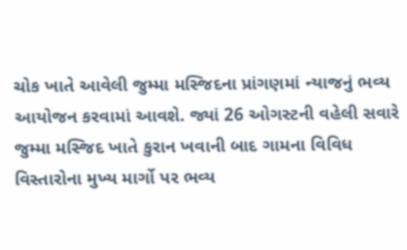ચોક ખાતે આવેલી જુમ્મા મસ્જિદના પ્રાંગણમાં ન્યાજનું ભવ્ય આયોજન કરવામાં આવશે. જ્યાં 26 ઓગસ્ટની વહેલી સવારે જુમ્મા મસ્જિદ ખાતે કુરાન ખવાની બાદ ગામના વિવિધ વિસ્તારોના મુખ્ય માર્ગો પર ભવ્ય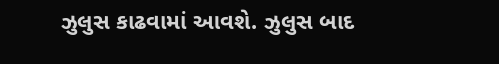ઝુલુસ કાઢવામાં આવશે. ઝુલુસ બાદ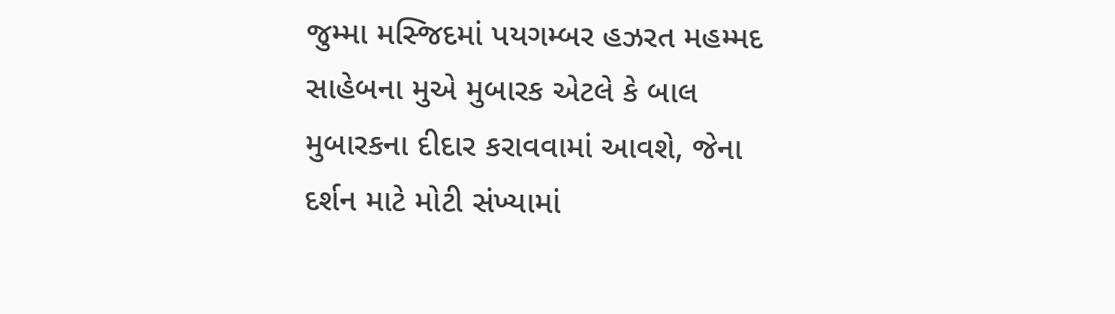જુમ્મા મસ્જિદમાં પયગમ્બર હઝરત મહમ્મદ સાહેબના મુએ મુબારક એટલે કે બાલ મુબારકના દીદાર કરાવવામાં આવશે, જેના દર્શન માટે મોટી સંખ્યામાં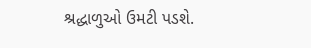શ્રદ્ધાળુઓ ઉમટી પડશે.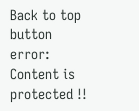Back to top button
error: Content is protected !!